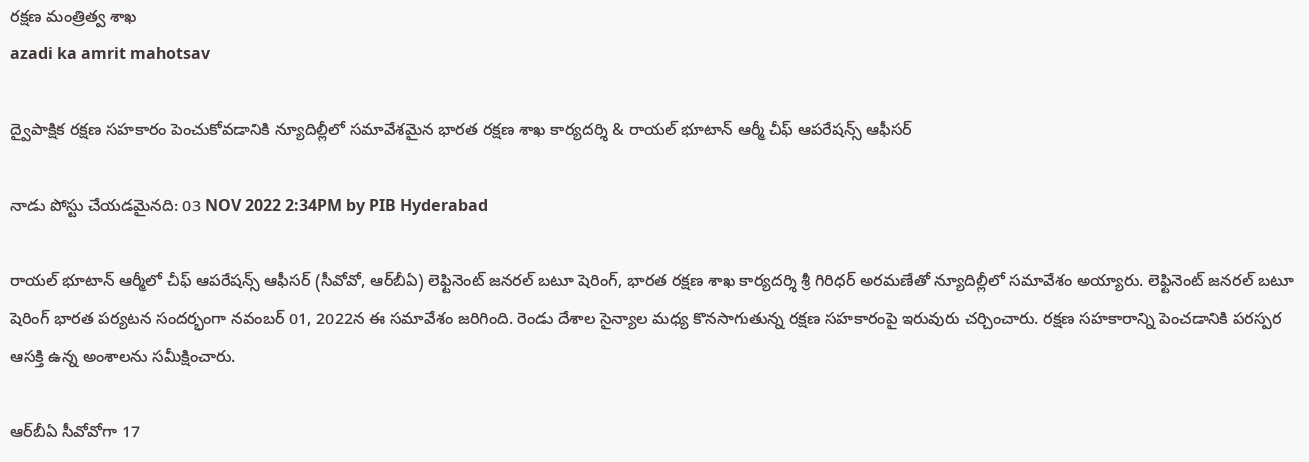రక్ష‌ణ మంత్రిత్వ శాఖ‌
azadi ka amrit mahotsav

ద్వైపాక్షిక రక్షణ సహకారం పెంచుకోవడానికి న్యూదిల్లీలో సమావేశమైన భారత రక్షణ శాఖ కార్యదర్శి & రాయల్ భూటాన్ ఆర్మీ చీఫ్ ఆపరేషన్స్ ఆఫీసర్

నాడు పోస్టు చేయడమైనది: 03 NOV 2022 2:34PM by PIB Hyderabad

రాయల్ భూటాన్ ఆర్మీలో చీఫ్ ఆపరేషన్స్ ఆఫీసర్ (సీవోవో, ఆర్‌బీఏ) లెఫ్టినెంట్ జనరల్ బటూ షెరింగ్, భారత రక్షణ శాఖ కార్యదర్శి శ్రీ గిరిధర్‌ అరమణేతో న్యూదిల్లీలో సమావేశం అయ్యారు. లెఫ్టినెంట్ జనరల్ బటూ షెరింగ్ భారత పర్యటన సందర్భంగా నవంబర్ 01, 2022న ఈ సమావేశం జరిగింది. రెండు దేశాల సైన్యాల మధ్య కొనసాగుతున్న రక్షణ సహకారంపై ఇరువురు చర్చించారు. రక్షణ సహకారాన్ని పెంచడానికి పరస్పర ఆసక్తి ఉన్న అంశాలను సమీక్షించారు.

ఆర్‌బీఏ సీవోవోగా 17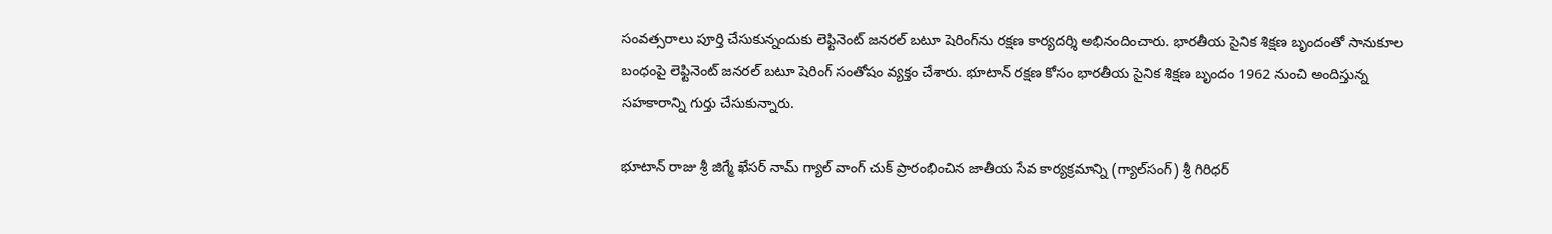సంవత్సరాలు పూర్తి చేసుకున్నందుకు లెఫ్టినెంట్ జనరల్ బటూ షెరింగ్‌ను రక్షణ కార్యదర్శి అభినందించారు. భారతీయ సైనిక శిక్షణ బృందంతో సానుకూల బంధంపై లెఫ్టినెంట్ జనరల్ బటూ షెరింగ్ సంతోషం వ్యక్తం చేశారు. భూటాన్ రక్షణ కోసం భారతీయ సైనిక శిక్షణ బృందం 1962 నుంచి అందిస్తున్న సహకారాన్ని గుర్తు చేసుకున్నారు.

భూటాన్ రాజు శ్రీ జిగ్మే ఖేసర్ నామ్ గ్యాల్ వాంగ్‌ చుక్‌ ప్రారంభించిన జాతీయ సేవ కార్యక్రమాన్ని (గ్యాల్‌సంగ్) శ్రీ గిరిధర్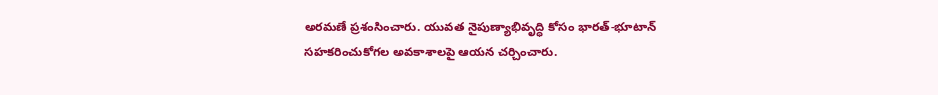అరమణే ప్రశంసించారు. యువత నైపుణ్యాభివృద్ధి కోసం భారత్‌-భూటాన్‌ సహకరించుకోగల అవకాశాలపై ఆయన చర్చించారు.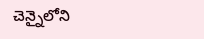చెన్నైలోని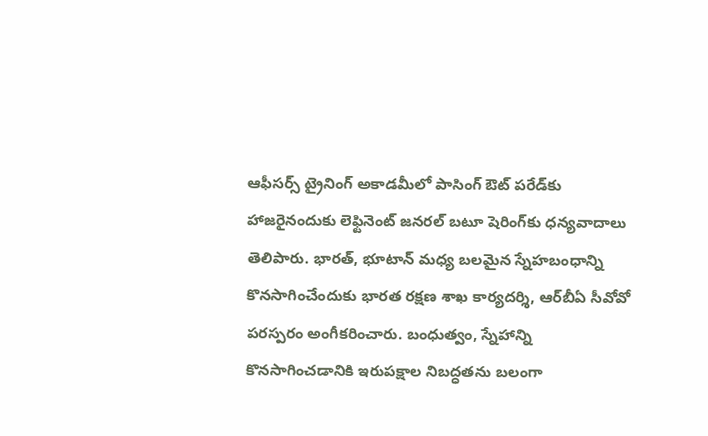ఆఫీసర్స్ ట్రైనింగ్ అకాడమీలో పాసింగ్ ఔట్ పరేడ్‌కు హాజరైనందుకు లెఫ్టినెంట్ జనరల్ బటూ షెరింగ్‌కు ధన్యవాదాలు తెలిపారు. భారత్‌, భూటాన్ మధ్య బలమైన స్నేహబంధాన్ని కొనసాగించేందుకు భారత రక్షణ శాఖ కార్యదర్శి, ఆర్‌బీఏ సీవోవో పరస్పరం అంగీకరించారు. బంధుత్వం, స్నేహాన్ని కొనసాగించడానికి ఇరుపక్షాల నిబద్ధతను బలంగా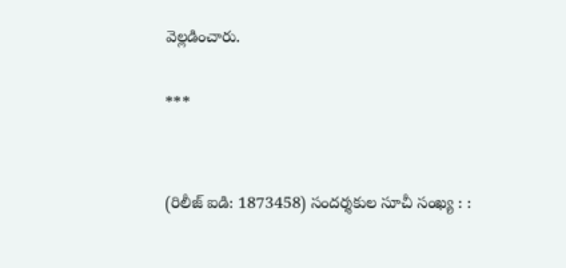వెల్లడించారు.

***


(రిలీజ్ ఐడి: 1873458) సందర్శకుల సూచీ సంఖ్య : :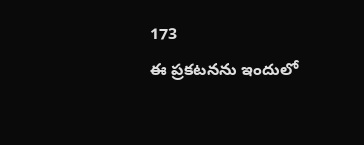173
ఈ ప్రకటనను ఇందులో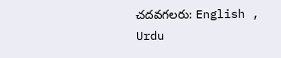చదవగలరు: English , Urdu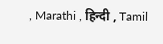, Marathi , हिन्दी , Tamil